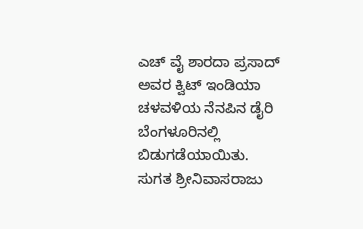ಎಚ್ ವೈ ಶಾರದಾ ಪ್ರಸಾದ್ ಅವರ ಕ್ವಿಟ್ ಇಂಡಿಯಾ ಚಳವಳಿಯ ನೆನಪಿನ ಡೈರಿ ಬೆಂಗಳೂರಿನಲ್ಲಿ ಬಿಡುಗಡೆಯಾಯಿತು.
ಸುಗತ ಶ್ರೀನಿವಾಸರಾಜು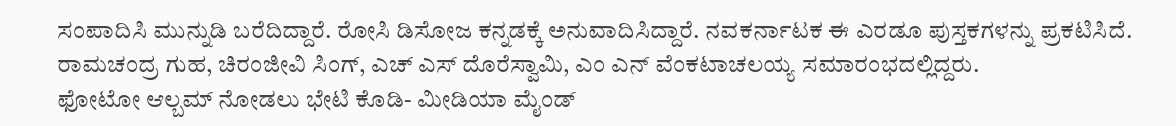ಸಂಪಾದಿಸಿ ಮುನ್ನುಡಿ ಬರೆದಿದ್ದಾರೆ. ರೋಸಿ ಡಿಸೋಜ ಕನ್ನಡಕ್ಕೆ ಅನುವಾದಿಸಿದ್ದಾರೆ. ನವಕರ್ನಾಟಕ ಈ ಎರಡೂ ಪುಸ್ತಕಗಳನ್ನು ಪ್ರಕಟಿಸಿದೆ. ರಾಮಚಂದ್ರ ಗುಹ, ಚಿರಂಜೀವಿ ಸಿಂಗ್, ಎಚ್ ಎಸ್ ದೊರೆಸ್ವಾಮಿ, ಎಂ ಎನ್ ವೆಂಕಟಾಚಲಯ್ಯ ಸಮಾರಂಭದಲ್ಲಿದ್ದರು.
ಫೋಟೋ ಆಲ್ಬಮ್ ನೋಡಲು ಭೇಟಿ ಕೊಡಿ- ಮೀಡಿಯಾ ಮೈಂಡ್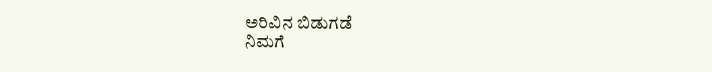ಅರಿವಿನ ಬಿಡುಗಡೆ
ನಿಮಗೆ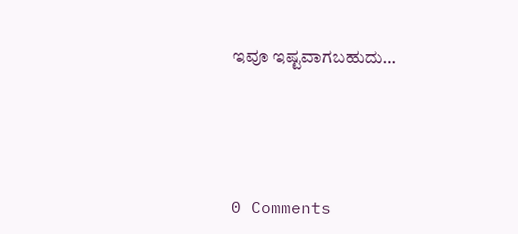ಇವೂ ಇಷ್ಟವಾಗಬಹುದು…





0 Comments